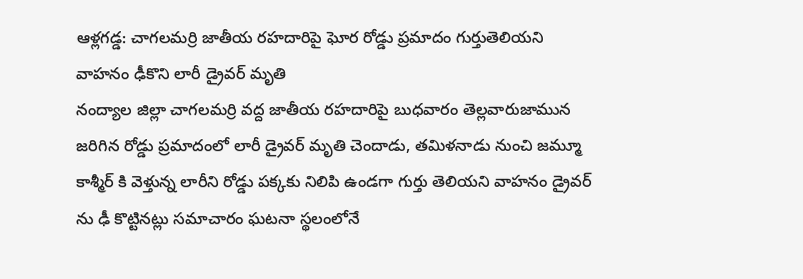ఆళ్లగడ్డ: చాగలమర్రి జాతీయ రహదారిపై ఘోర రోడ్డు ప్రమాదం గుర్తుతెలియని వాహనం ఢీకొని లారీ డ్రైవర్ మృతి
నంద్యాల జిల్లా చాగలమర్రి వద్ద జాతీయ రహదారిపై బుధవారం తెల్లవారుజామున జరిగిన రోడ్డు ప్రమాదంలో లారీ డ్రైవర్ మృతి చెందాడు, తమిళనాడు నుంచి జమ్మూ కాశ్మీర్ కి వెళ్తున్న లారీని రోడ్డు పక్కకు నిలిపి ఉండగా గుర్తు తెలియని వాహనం డ్రైవర్ ను ఢీ కొట్టినట్లు సమాచారం ఘటనా స్థలంలోనే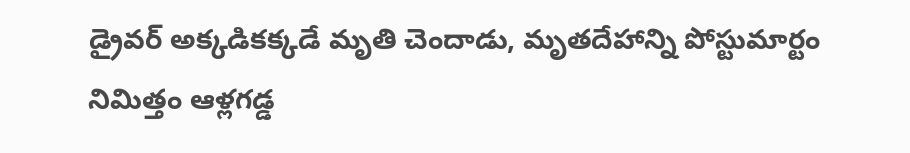డ్రైవర్ అక్కడికక్కడే మృతి చెందాడు, మృతదేహాన్ని పోస్టుమార్టం నిమిత్తం ఆళ్లగడ్డ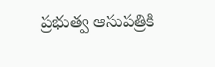ప్రభుత్వ ఆసుపత్రికి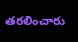తరలించారు